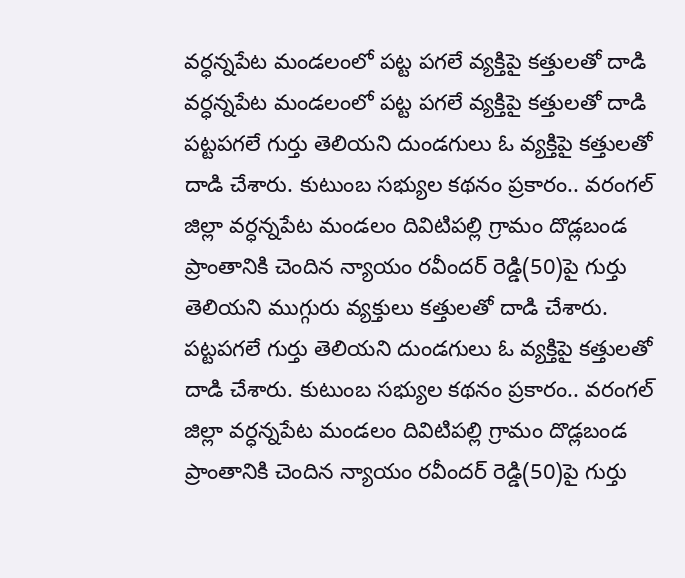వర్ధన్నపేట మండలంలో పట్ట పగలే వ్యక్తిపై కత్తులతో దాడి
వర్ధన్నపేట మండలంలో పట్ట పగలే వ్యక్తిపై కత్తులతో దాడి
పట్టపగలే గుర్తు తెలియని దుండగులు ఓ వ్యక్తిపై కత్తులతో దాడి చేశారు. కుటుంబ సభ్యుల కథనం ప్రకారం.. వరంగల్ జిల్లా వర్ధన్నపేట మండలం దివిటిపల్లి గ్రామం దొడ్లబండ ప్రాంతానికి చెందిన న్యాయం రవీందర్ రెడ్డి(50)పై గుర్తు తెలియని ముగ్గురు వ్యక్తులు కత్తులతో దాడి చేశారు.
పట్టపగలే గుర్తు తెలియని దుండగులు ఓ వ్యక్తిపై కత్తులతో దాడి చేశారు. కుటుంబ సభ్యుల కథనం ప్రకారం.. వరంగల్ జిల్లా వర్ధన్నపేట మండలం దివిటిపల్లి గ్రామం దొడ్లబండ ప్రాంతానికి చెందిన న్యాయం రవీందర్ రెడ్డి(50)పై గుర్తు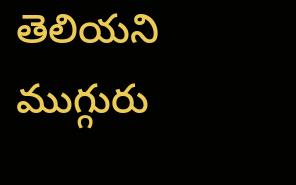తెలియని ముగ్గురు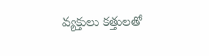వ్యక్తులు కత్తులతో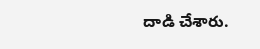దాడి చేశారు.